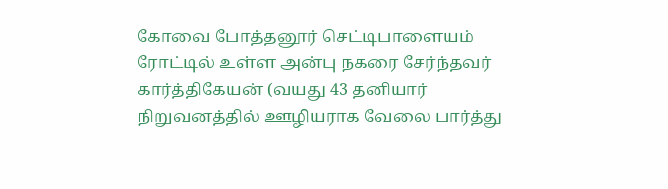கோவை போத்தனூர் செட்டிபாளையம் ரோட்டில் உள்ள அன்பு நகரை சேர்ந்தவர் கார்த்திகேயன் (வயது 43 தனியார் நிறுவனத்தில் ஊழியராக வேலை பார்த்து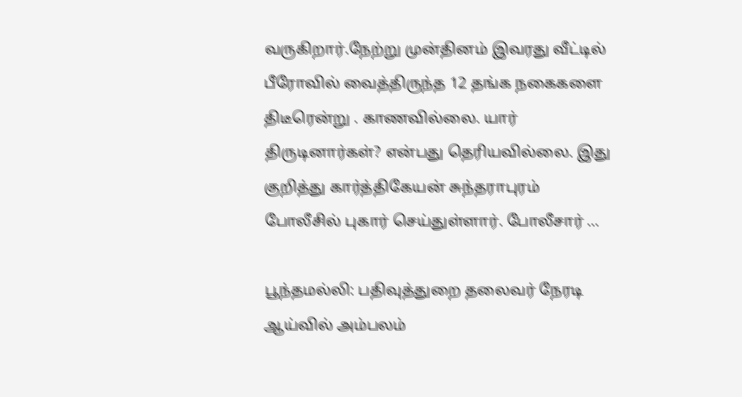வருகிறார்.நேற்று முன்தினம் இவரது வீட்டில் பீரோவில் வைத்திருந்த 12 தங்க நகைகளை திடீரென்று . காணவில்லை. யார் திருடினார்கள்? என்பது தெரியவில்லை. இது குறித்து கார்த்திகேயன் சுந்தராபுரம் போலீசில் புகார் செய்துள்ளார். போலீசார் ...

பூந்தமல்லி: பதிவுத்துறை தலைவர் நேரடி ஆய்வில் அம்பலம்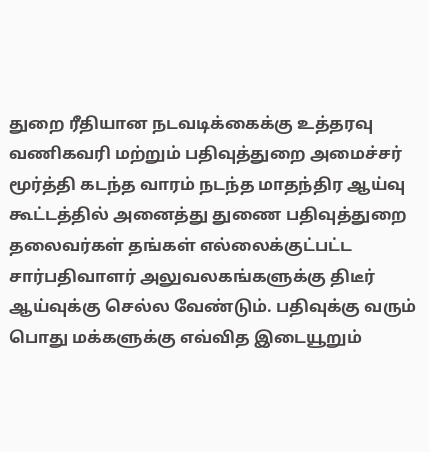துறை ரீதியான நடவடிக்கைக்கு உத்தரவு வணிகவரி மற்றும் பதிவுத்துறை அமைச்சர் மூர்த்தி கடந்த வாரம் நடந்த மாதந்திர ஆய்வு கூட்டத்தில் அனைத்து துணை பதிவுத்துறை தலைவர்கள் தங்கள் எல்லைக்குட்பட்ட சார்பதிவாளர் அலுவலகங்களுக்கு திடீர் ஆய்வுக்கு செல்ல வேண்டும். பதிவுக்கு வரும் பொது மக்களுக்கு எவ்வித இடையூறும்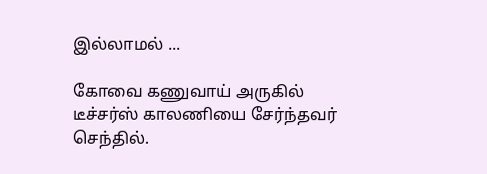இல்லாமல் ...

கோவை கணுவாய் அருகில் டீச்சர்ஸ் காலணியை சேர்ந்தவர் செந்தில்.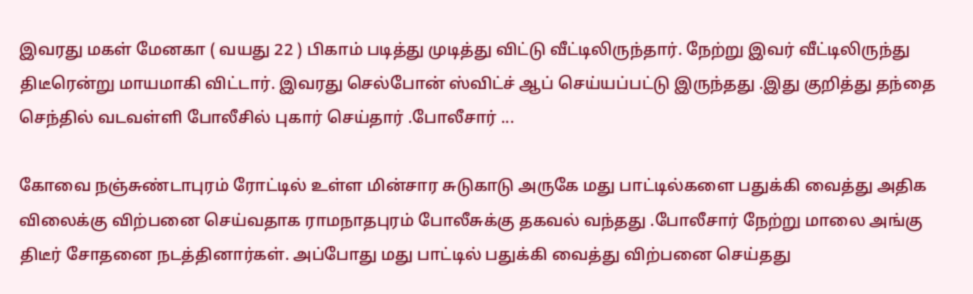இவரது மகள் மேனகா ( வயது 22 ) பிகாம் படித்து முடித்து விட்டு வீட்டிலிருந்தார். நேற்று இவர் வீட்டிலிருந்து திடீரென்று மாயமாகி விட்டார். இவரது செல்போன் ஸ்விட்ச் ஆப் செய்யப்பட்டு இருந்தது .இது குறித்து தந்தை செந்தில் வடவள்ளி போலீசில் புகார் செய்தார் .போலீசார் ...

கோவை நஞ்சுண்டாபுரம் ரோட்டில் உள்ள மின்சார சுடுகாடு அருகே மது பாட்டில்களை பதுக்கி வைத்து அதிக விலைக்கு விற்பனை செய்வதாக ராமநாதபுரம் போலீசுக்கு தகவல் வந்தது .போலீசார் நேற்று மாலை அங்கு திடீர் சோதனை நடத்தினார்கள். அப்போது மது பாட்டில் பதுக்கி வைத்து விற்பனை செய்தது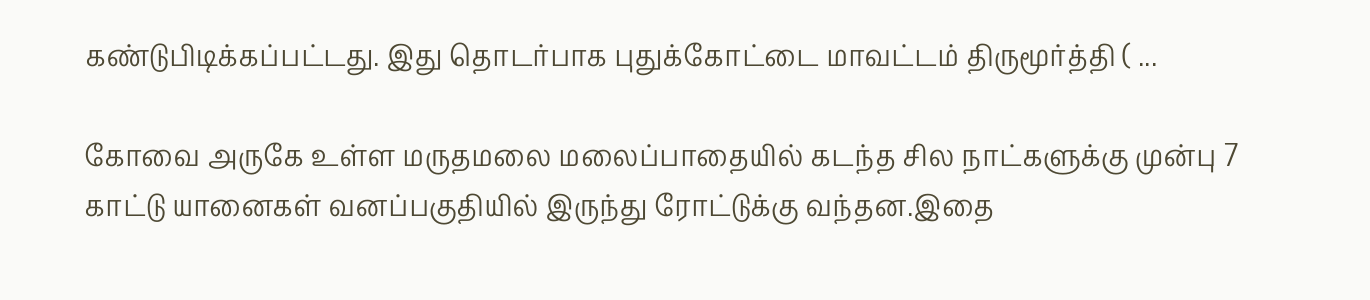கண்டுபிடிக்கப்பட்டது. இது தொடர்பாக புதுக்கோட்டை மாவட்டம் திருமூர்த்தி ( ...

கோவை அருகே உள்ள மருதமலை மலைப்பாதையில் கடந்த சில நாட்களுக்கு முன்பு 7 காட்டு யானைகள் வனப்பகுதியில் இருந்து ரோட்டுக்கு வந்தன.இதை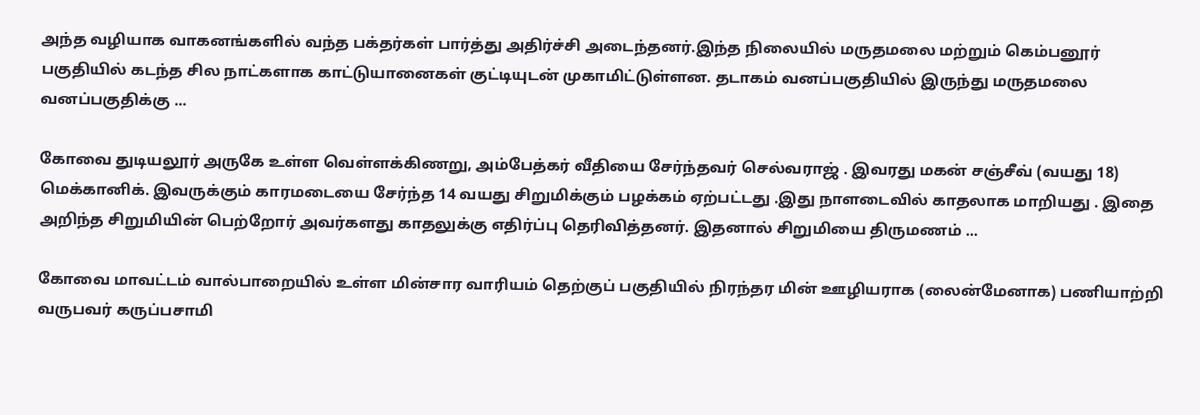அந்த வழியாக வாகனங்களில் வந்த பக்தர்கள் பார்த்து அதிர்ச்சி அடைந்தனர்.இந்த நிலையில் மருதமலை மற்றும் கெம்பனூர் பகுதியில் கடந்த சில நாட்களாக காட்டுயானைகள் குட்டியுடன் முகாமிட்டுள்ளன. தடாகம் வனப்பகுதியில் இருந்து மருதமலை வனப்பகுதிக்கு ...

கோவை துடியலூர் அருகே உள்ள வெள்ளக்கிணறு, அம்பேத்கர் வீதியை சேர்ந்தவர் செல்வராஜ் . இவரது மகன் சஞ்சீவ் (வயது 18) மெக்கானிக். இவருக்கும் காரமடையை சேர்ந்த 14 வயது சிறுமிக்கும் பழக்கம் ஏற்பட்டது .இது நாளடைவில் காதலாக மாறியது . இதை அறிந்த சிறுமியின் பெற்றோர் அவர்களது காதலுக்கு எதிர்ப்பு தெரிவித்தனர். இதனால் சிறுமியை திருமணம் ...

கோவை மாவட்டம் வால்பாறையில் உள்ள மின்சார வாரியம் தெற்குப் பகுதியில் நிரந்தர மின் ஊழியராக (லைன்மேனாக) பணியாற்றி வருபவர் கருப்பசாமி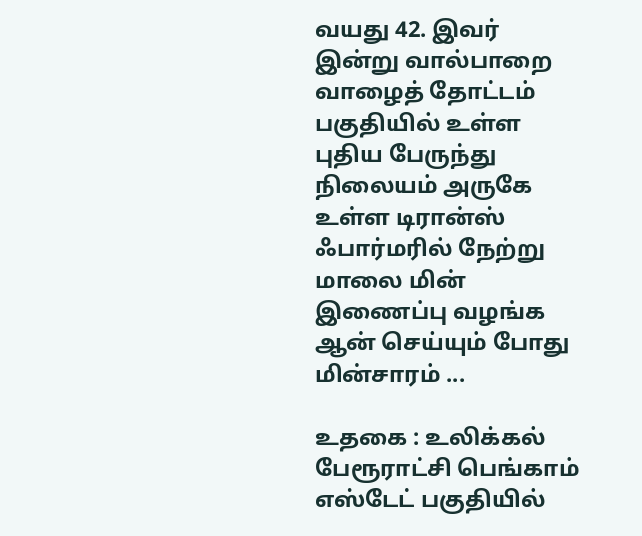வயது 42. இவர் இன்று வால்பாறை வாழைத் தோட்டம் பகுதியில் உள்ள புதிய பேருந்து நிலையம் அருகே உள்ள டிரான்ஸ் ஃபார்மரில் நேற்று மாலை மின் இணைப்பு வழங்க ஆன் செய்யும் போது மின்சாரம் ...

உதகை : உலிக்கல் பேரூராட்சி பெங்காம் எஸ்டேட் பகுதியில்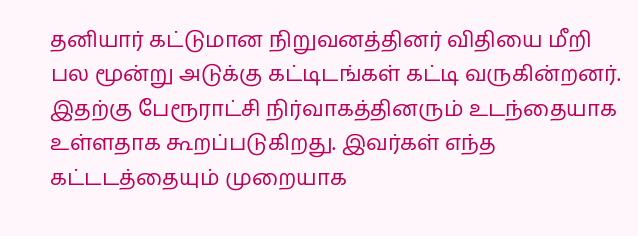தனியார் கட்டுமான நிறுவனத்தினர் விதியை மீறி பல மூன்று அடுக்கு கட்டிடங்கள் கட்டி வருகின்றனர். இதற்கு பேரூராட்சி நிர்வாகத்தினரும் உடந்தையாக உள்ளதாக கூறப்படுகிறது. இவர்கள் எந்த கட்டடத்தையும் முறையாக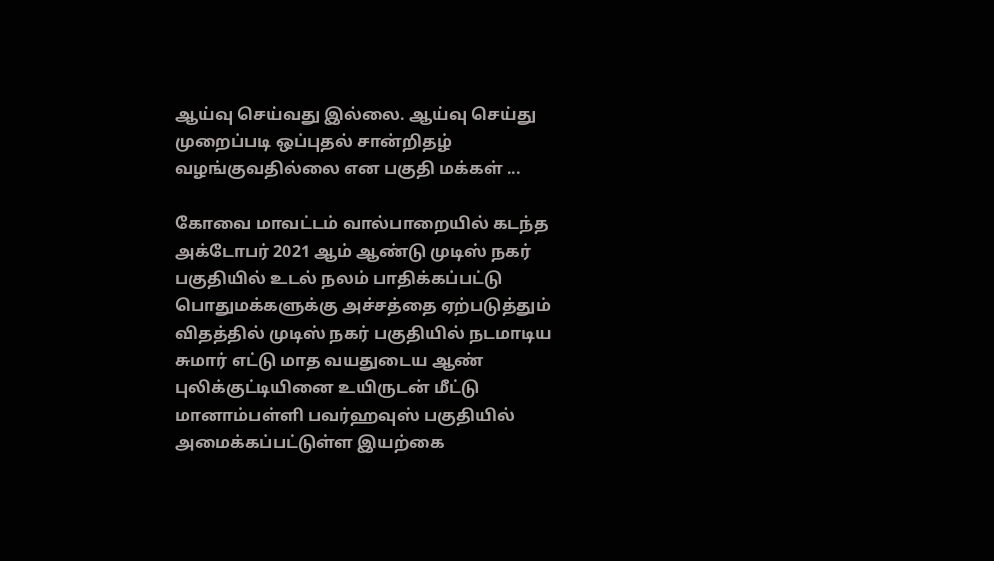ஆய்வு செய்வது இல்லை. ஆய்வு செய்து முறைப்படி ஒப்புதல் சான்றிதழ் வழங்குவதில்லை என பகுதி மக்கள் ...

கோவை மாவட்டம் வால்பாறையில் கடந்த அக்டோபர் 2021 ஆம் ஆண்டு முடிஸ் நகர் பகுதியில் உடல் நலம் பாதிக்கப்பட்டு பொதுமக்களுக்கு அச்சத்தை ஏற்படுத்தும் விதத்தில் முடிஸ் நகர் பகுதியில் நடமாடிய சுமார் எட்டு மாத வயதுடைய ஆண் புலிக்குட்டியினை உயிருடன் மீட்டு மானாம்பள்ளி பவர்ஹவுஸ் பகுதியில் அமைக்கப்பட்டுள்ள இயற்கை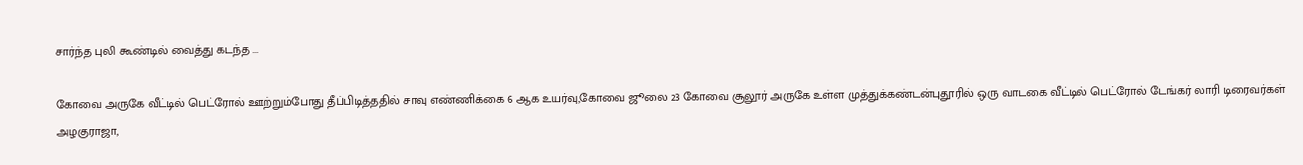சார்ந்த புலி கூண்டில் வைத்து கடந்த ...

கோவை அருகே வீட்டில் பெட்ரோல் ஊற்றும்போது தீப்பிடித்ததில் சாவு எண்ணிக்கை 6 ஆக உயர்வு,கோவை ஜூலை 23 கோவை சூலூர் அருகே உள்ள முத்துக்கண்டன்புதூரில் ஒரு வாடகை வீட்டில் பெட்ரோல் டேங்கர் லாரி டிரைவர்கள் அழகுராஜா,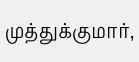முத்துக்குமார்,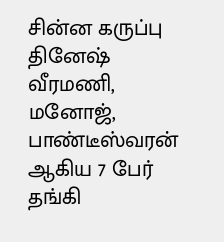சின்ன கருப்பு தினேஷ் வீரமணி, மனோஜ், பாண்டீஸ்வரன் ஆகிய 7 பேர் தங்கி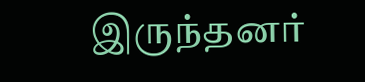இருந்தனர்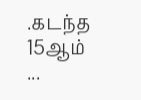.கடந்த 15ஆம் ...